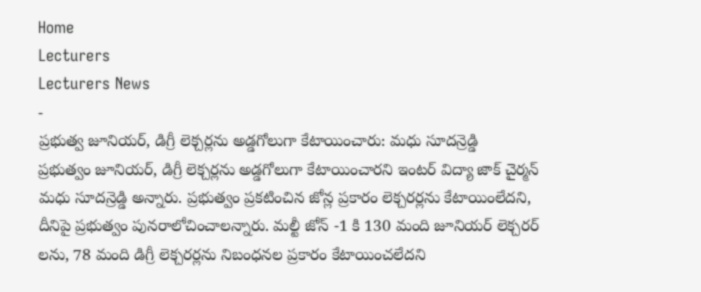Home
Lecturers
Lecturers News
-
ప్రభుత్వ జూనియర్, డిగ్రీ లెక్చర్లను అడ్డగోలుగా కేటాయించారు: మధు సూదన్రెడ్డి
ప్రభుత్వం జూనియర్, డిగ్రీ లెక్చర్లను అడ్డగోలుగా కేటాయించారని ఇంటర్ విద్యా జాక్ చైర్మన్ మధు సూదన్రెడ్డి అన్నారు. ప్రభుత్వం ప్రకటించిన జోన్ల ప్రకారం లెక్చరర్లను కేటాయింలేదని, దీనిపై ప్రభుత్వం పునరాలోచించాలన్నారు. మల్టీ జోన్ -1 కి 130 మంది జూనియర్ లెక్చరర్ లను, 78 మంది డిగ్రీ లెక్చరర్లను నిబంధనల ప్రకారం కేటాయించలేదని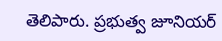తెలిపారు. ప్రభుత్వ జూనియర్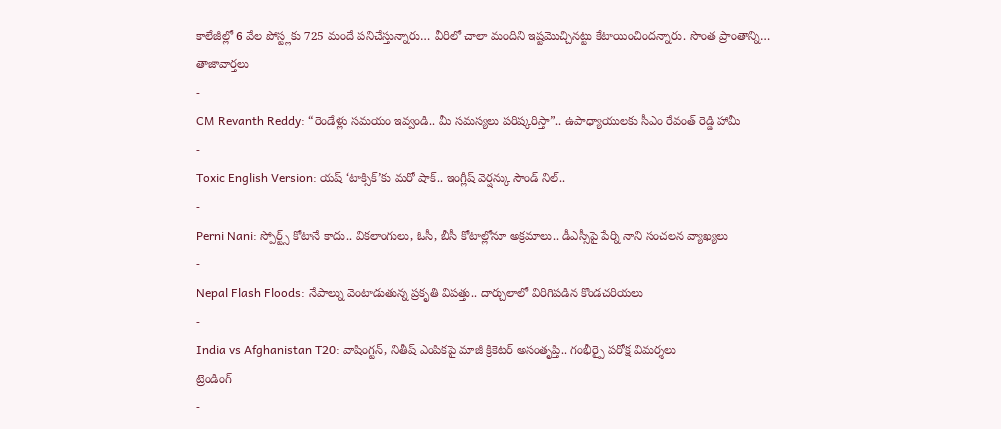కాలేజీల్లో 6 వేల పోస్ట్లకు 725 మందే పనిచేస్తున్నారు… వీరిలో చాలా మందిని ఇష్టమొచ్చినట్టు కేటాయించిందన్నారు. సొంత ప్రాంతాన్ని…
తాజావార్తలు
-
CM Revanth Reddy: “రెండేళ్లు సమయం ఇవ్వండి.. మీ సమస్యలు పరిష్కరిస్తా”.. ఉపాధ్యాయులకు సీఎం రేవంత్ రెడ్డి హామీ
-
Toxic English Version: యష్ ‘టాక్సిక్’కు మరో షాక్.. ఇంగ్లీష్ వెర్షన్కు సౌండ్ నిల్..
-
Perni Nani: స్పోర్ట్స్ కోటానే కాదు.. వికలాంగులు, ఓసీ, బీసీ కోటాల్లోనూ అక్రమాలు.. డీఎస్సీపై పేర్ని నాని సంచలన వ్యాఖ్యలు
-
Nepal Flash Floods: నేపాల్ను వెంటాడుతున్న ప్రకృతి విపత్తు.. దార్చులాలో విరిగిపడిన కొండచరియలు
-
India vs Afghanistan T20: వాషింగ్టన్, నితీష్ ఎంపికపై మాజీ క్రికెటర్ అసంతృప్తి.. గంభీర్పై పరోక్ష విమర్శలు
ట్రెండింగ్
-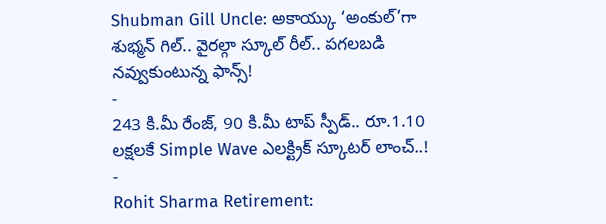Shubman Gill Uncle: అకాయ్కు ‘అంకుల్’గా శుభ్మన్ గిల్.. వైరల్గా స్కూల్ రీల్.. పగలబడి నవ్వుకుంటున్న ఫాన్స్!
-
243 కి.మీ రేంజ్, 90 కి.మీ టాప్ స్పీడ్.. రూ.1.10 లక్షలకే Simple Wave ఎలక్ట్రిక్ స్కూటర్ లాంచ్..!
-
Rohit Sharma Retirement: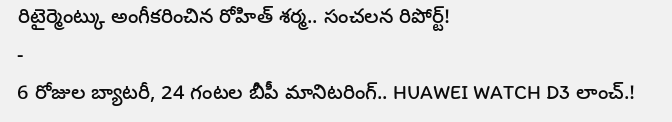రిటైర్మెంట్కు అంగీకరించిన రోహిత్ శర్మ.. సంచలన రిపోర్ట్!
-
6 రోజుల బ్యాటరీ, 24 గంటల బీపీ మానిటరింగ్.. HUAWEI WATCH D3 లాంచ్.!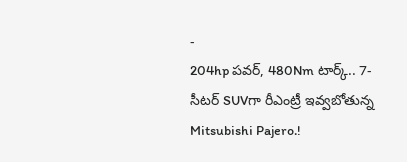-
204hp పవర్, 480Nm టార్క్.. 7-సీటర్ SUVగా రీఎంట్రీ ఇవ్వబోతున్న Mitsubishi Pajero.!